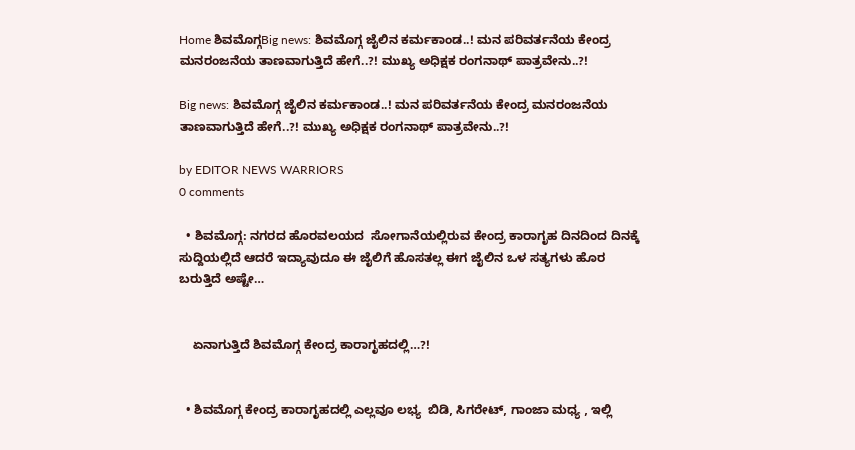Home ಶಿವಮೊಗ್ಗBig news: ಶಿವಮೊಗ್ಗ ಜೈಲಿನ ಕರ್ಮಕಾಂಡ‌..! ಮನ ಪರಿವರ್ತನೆಯ ಕೇಂದ್ರ ಮನರಂಜನೆಯ ತಾಣವಾಗುತ್ತಿದೆ ಹೇಗೆ..?! ಮುಖ್ಯ ಅಧಿಕ್ಷಕ ರಂಗನಾಥ್ ಪಾತ್ರವೇನು..?!

Big news: ಶಿವಮೊಗ್ಗ ಜೈಲಿನ ಕರ್ಮಕಾಂಡ‌..! ಮನ ಪರಿವರ್ತನೆಯ ಕೇಂದ್ರ ಮನರಂಜನೆಯ ತಾಣವಾಗುತ್ತಿದೆ ಹೇಗೆ..?! ಮುಖ್ಯ ಅಧಿಕ್ಷಕ ರಂಗನಾಥ್ ಪಾತ್ರವೇನು..?!

by EDITOR NEWS WARRIORS
0 comments

  • ಶಿವಮೊಗ್ಗ: ನಗರದ ಹೊರವಲಯದ  ಸೋಗಾನೆಯಲ್ಲಿರುವ ಕೇಂದ್ರ ಕಾರಾಗೃಹ ದಿನದಿಂದ ದಿನಕ್ಕೆ ಸುದ್ದಿಯಲ್ಲಿದೆ ಆದರೆ ಇದ್ಯಾವುದೂ ಈ ಜೈಲಿಗೆ ಹೊಸತಲ್ಲ ಈಗ ಜೈಲಿನ ಒಳ ಸತ್ಯಗಳು ಹೊರ ಬರುತ್ತಿದೆ ಅಷ್ಟೇ…


    ಏನಾಗುತ್ತಿದೆ ಶಿವಮೊಗ್ಗ ಕೇಂದ್ರ ಕಾರಾಗೃಹದಲ್ಲಿ…?!


  • ಶಿವಮೊಗ್ಗ ಕೇಂದ್ರ ಕಾರಾಗೃಹದಲ್ಲಿ ಎಲ್ಲವೂ ಲಭ್ಯ  ಬಿಡಿ, ಸಿಗರೇಟ್, ಗಾಂಜಾ ಮಧ್ಯ , ಇಲ್ಲಿ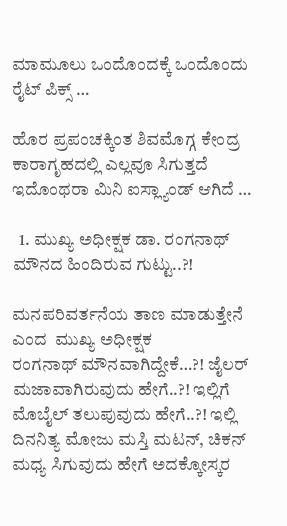ಮಾಮೂಲು ಒಂದೊಂದಕ್ಕೆ ಒಂದೊಂದು ರೈಟ್ ಪಿಕ್ಸ್ …

ಹೊರ ಪ್ರಪಂಚಕ್ಕಿಂತ ಶಿವಮೊಗ್ಗ ಕೇಂದ್ರ ಕಾರಾಗೃಹದಲ್ಲಿ ಎಲ್ಲವೂ ಸಿಗುತ್ತದೆ ಇದೊಂಥರಾ ಮಿನಿ ಐಸ್ಲ್ಯಾಂಡ್ ಆಗಿದೆ …

  1. ಮುಖ್ಯ ಅಧೀಕ್ಷಕ ಡಾ. ರಂಗನಾಥ್ ಮೌನದ ಹಿಂದಿರುವ ಗುಟ್ಟು..?!

ಮನಪರಿವರ್ತನೆಯ ತಾಣ ಮಾಡುತ್ತೇನೆ ಎಂದ  ಮುಖ್ಯ ಅಧೀಕ್ಷಕ
ರಂಗನಾಥ್ ಮೌನವಾಗಿದ್ದೇಕೆ…?! ಜೈಲರ್ ಮಜಾವಾಗಿರುವುದು ಹೇಗೆ..?! ಇಲ್ಲಿಗೆ ಮೊಬೈಲ್ ತಲುಪುವುದು ಹೇಗೆ..?! ಇಲ್ಲಿ ದಿನನಿತ್ಯ ಮೋಜು ಮಸ್ತಿ ಮಟನ್, ಚಿಕನ್ ಮಧ್ಯ ಸಿಗುವುದು ಹೇಗೆ ಅದಕ್ಕೋಸ್ಕರ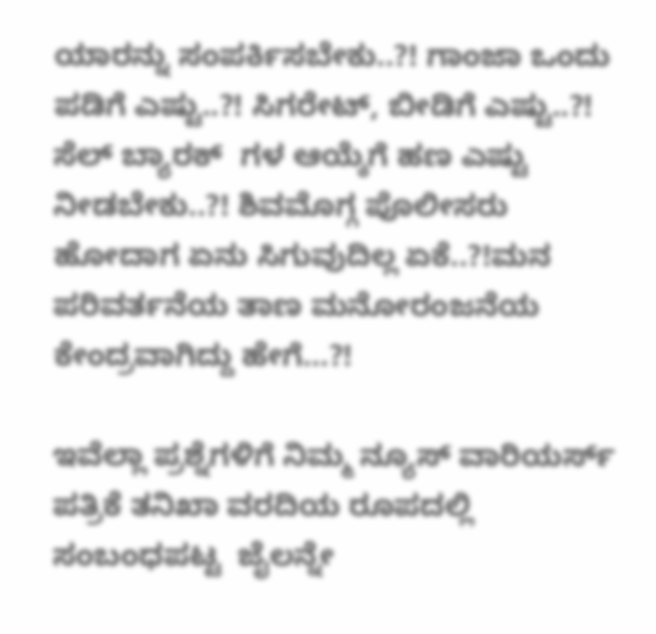ಯಾರನ್ನು ಸಂಪರ್ಕಿಸಬೇಕು..?! ಗಾಂಜಾ ಒಂದು ಪಡಿಗೆ ಎಷ್ಟು..?! ಸಿಗರೇಟ್, ಬೀಡಿಗೆ ಎಷ್ಟು..?! ಸೆಲ್ ಬ್ಯಾರಕ್  ಗಳ ಆಯ್ಕೆಗೆ ಹಣ ಎಷ್ಟು ನೀಡಬೇಕು..?! ಶಿವಮೊಗ್ಗ ಪೊಲೀಸರು ಹೋದಾಗ ಏನು ಸಿಗುವುದಿಲ್ಲ ಏಕೆ..?!ಮನ ಪರಿವರ್ತನೆಯ ತಾಣ ಮನೋರಂಜನೆಯ ಕೇಂದ್ರವಾಗಿದ್ದು ಹೇಗೆ…?!

ಇವೆಲ್ಲಾ ಪ್ರಶ್ನೆಗಳಿಗೆ ನಿಮ್ಮ ನ್ಯೂಸ್ ವಾರಿಯರ್ಸ್ ಪತ್ರಿಕೆ ತನಿಖಾ ವರದಿಯ ರೂಪದಲ್ಲಿ ಸಂಬಂಧಪಟ್ಟ  ಜೈಲನ್ನೇ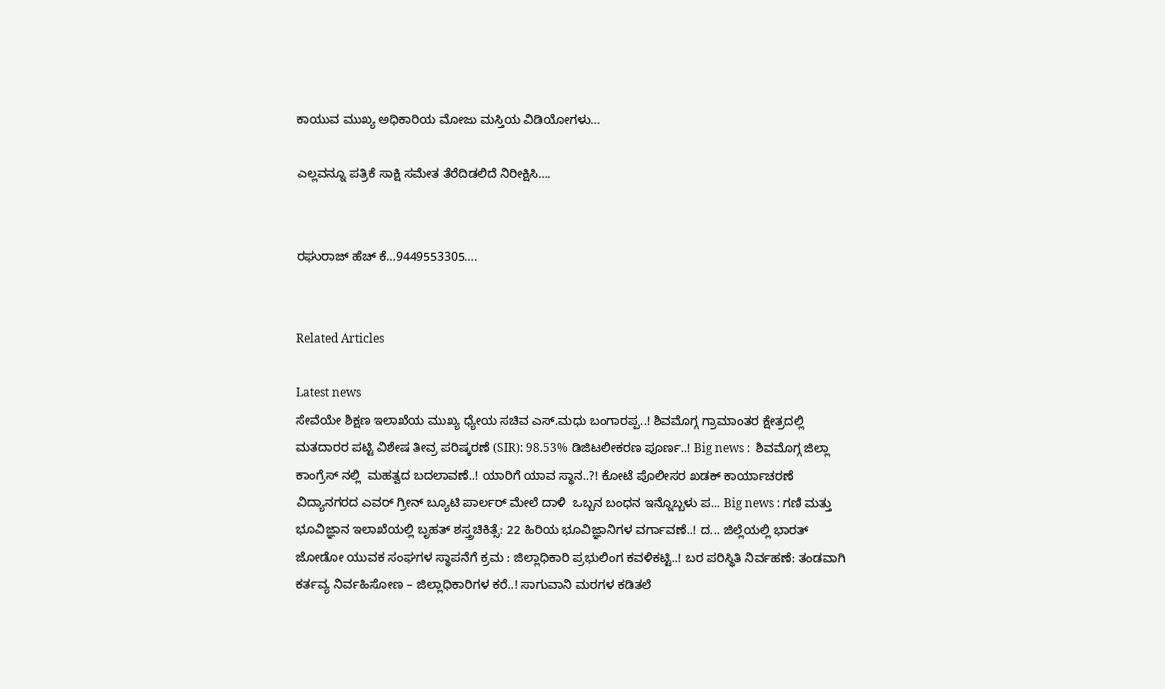ಕಾಯುವ ಮುಖ್ಯ ಅಧಿಕಾರಿಯ ಮೋಜು ಮಸ್ತಿಯ ವಿಡಿಯೋಗಳು…

ಎಲ್ಲವನ್ನೂ ಪತ್ರಿಕೆ ಸಾಕ್ಷಿ ಸಮೇತ ತೆರೆದಿಡಲಿದೆ ನಿರೀಕ್ಷಿಸಿ….


ರಘುರಾಜ್ ಹೆಚ್‌ ಕೆ…9449553305….


Related Articles

Latest news
ಸೇವೆಯೇ ಶಿಕ್ಷಣ ಇಲಾಖೆಯ ಮುಖ್ಯ ಧ್ಯೇಯ ಸಚಿವ ಎಸ್.ಮಧು ಬಂಗಾರಪ್ಪ..! ಶಿವಮೊಗ್ಗ ಗ್ರಾಮಾಂತರ ಕ್ಷೇತ್ರದಲ್ಲಿ ಮತದಾರರ ಪಟ್ಟಿ ವಿಶೇಷ ತೀವ್ರ ಪರಿಷ್ಕರಣೆ (SIR): 98.53% ಡಿಜಿಟಲೀಕರಣ ಪೂರ್ಣ..! Big news :  ಶಿವಮೊಗ್ಗ ಜಿಲ್ಲಾ ಕಾಂಗ್ರೆಸ್ ನಲ್ಲಿ  ಮಹತ್ವದ ಬದಲಾವಣೆ..! ಯಾರಿಗೆ ಯಾವ ಸ್ಥಾನ..?! ಕೋಟೆ ಪೊಲೀಸರ ಖಡಕ್ ಕಾರ್ಯಾಚರಣೆ ವಿದ್ಯಾನಗರದ ಎವರ್ ಗ್ರೀನ್ ಬ್ಯೂಟಿ ಪಾರ್ಲರ್ ಮೇಲೆ ದಾಳಿ  ಒಬ್ಬನ ಬಂಧನ ಇನ್ನೊಬ್ಬಳು ಪ... Big news : ಗಣಿ ಮತ್ತು ಭೂವಿಜ್ಞಾನ ಇಲಾಖೆಯಲ್ಲಿ ಬೃಹತ್ ಶಸ್ತ್ರಚಿಕಿತ್ಸೆ: 22 ಹಿರಿಯ ಭೂವಿಜ್ಞಾನಿಗಳ ವರ್ಗಾವಣೆ..! ದ... ಜಿಲ್ಲೆಯಲ್ಲಿ ಭಾರತ್ ಜೋಡೋ ಯುವಕ ಸಂಘಗಳ ಸ್ಥಾಪನೆಗೆ ಕ್ರಮ : ಜಿಲ್ಲಾಧಿಕಾರಿ ಪ್ರಭುಲಿಂಗ ಕವಳಿಕಟ್ಟಿ..! ಬರ ಪರಿಸ್ಥಿತಿ ನಿರ್ವಹಣೆ: ತಂಡವಾಗಿ ಕರ್ತವ್ಯ ನಿರ್ವಹಿಸೋಣ – ಜಿಲ್ಲಾಧಿಕಾರಿಗಳ ಕರೆ..! ಸಾಗುವಾನಿ ಮರಗಳ ಕಡಿತಲೆ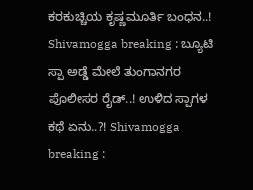ಕರಕುಚ್ಚಿಯ ಕೃಷ್ಣಮೂರ್ತಿ ಬಂಧನ..! Shivamogga breaking : ಬ್ಯೂಟಿ ಸ್ಪಾ ಅಡ್ಡೆ ಮೇಲೆ ತುಂಗಾನಗರ ಪೊಲೀಸರ ರೈಡ್..! ಉಳಿದ ಸ್ಪಾಗಳ ಕಥೆ ಏನು..?! Shivamogga breaking :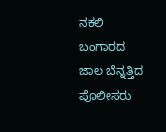ನಕಲಿ ಬಂಗಾರದ ಜಾಲ ಬೆನ್ನತ್ತಿದ ಪೊಲೀಸರು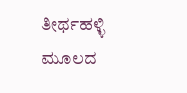ತೀರ್ಥಹಳ್ಳಿ ಮೂಲದ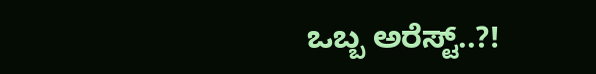ಒಬ್ಬ ಅರೆಸ್ಟ್..?!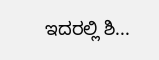ಇದರಲ್ಲಿ ಶಿ...